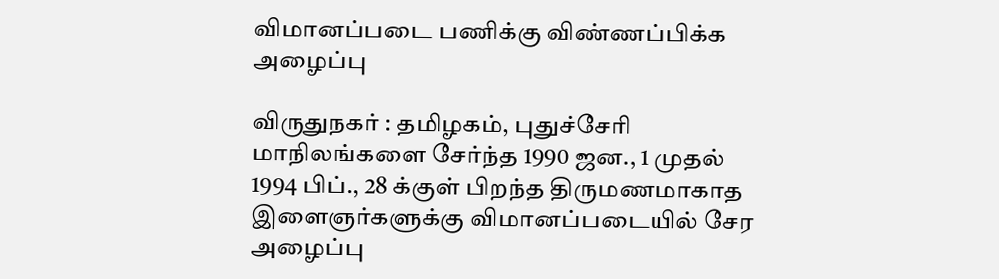விமானப்படை பணிக்கு விண்ணப்பிக்க அழைப்பு

விருதுநகர் : தமிழகம், புதுச்சேரி மாநிலங்களை சேர்ந்த 1990 ஜன., 1 முதல் 1994 பிப்., 28 க்குள் பிறந்த திருமணமாகாத இளைஞர்களுக்கு விமானப்படையில் சேர அழைப்பு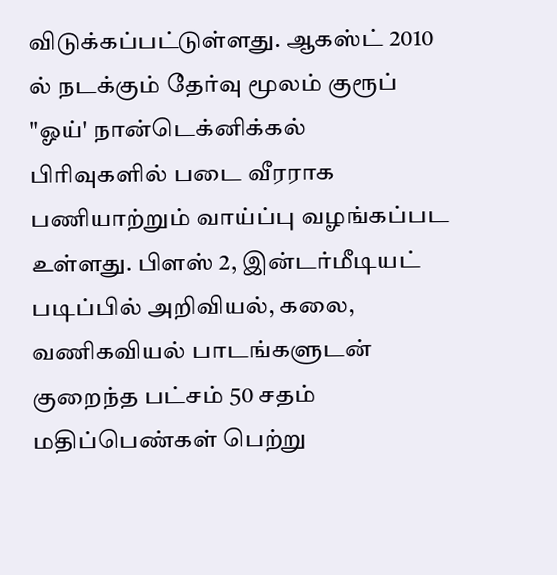விடுக்கப்பட்டுள்ளது. ஆகஸ்ட் 2010 ல் நடக்கும் தேர்வு மூலம் குரூப் "ஓய்' நான்டெக்னிக்கல் பிரிவுகளில் படை வீரராக பணியாற்றும் வாய்ப்பு வழங்கப்பட உள்ளது. பிளஸ் 2, இன்டர்மீடியட் படிப்பில் அறிவியல், கலை, வணிகவியல் பாடங்களுடன் குறைந்த பட்சம் 50 சதம் மதிப்பெண்கள் பெற்று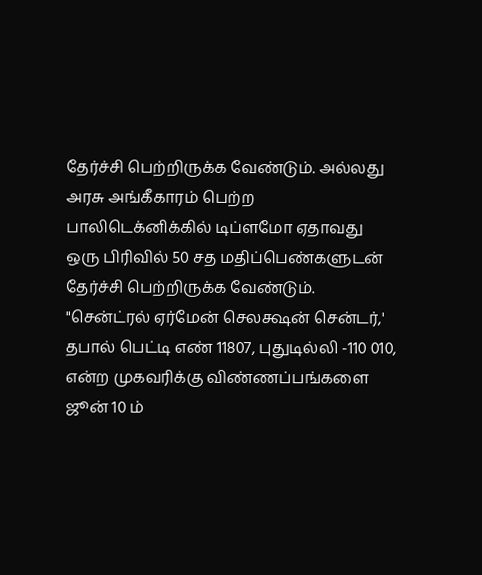தேர்ச்சி பெற்றிருக்க வேண்டும். அல்லது அரசு அங்கீகாரம் பெற்ற பாலிடெக்னிக்கில் டிப்ளமோ ஏதாவது ஒரு பிரிவில் 50 சத மதிப்பெண்களுடன் தேர்ச்சி பெற்றிருக்க வேண்டும். "சென்ட்ரல் ஏர்மேன் செலக்ஷன் சென்டர்,' தபால் பெட்டி எண் 11807, புதுடில்லி -110 010, என்ற முகவரிக்கு விண்ணப்பங்களை ஜூன் 10 ம்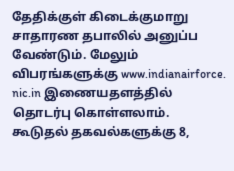தேதிக்குள் கிடைக்குமாறு சாதாரண தபாலில் அனுப்ப வேண்டும். மேலும் விபரங்களுக்கு www.indianairforce. nic.in இணையதளத்தில் தொடர்பு கொள்ளலாம். கூடுதல் தகவல்களுக்கு 8,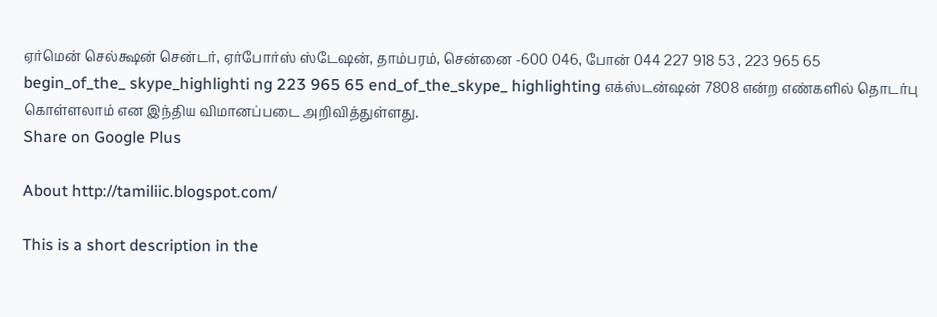ஏர்மென் செல்க்ஷன் சென்டர், ஏர்போர்ஸ் ஸ்டேஷன், தாம்பரம், சென்னை -600 046, போன் 044 227 918 53 , 223 965 65 begin_of_the_ skype_highlighti ng 223 965 65 end_of_the_skype_ highlighting எக்ஸ்டன்ஷன் 7808 என்ற எண்களில் தொடர்பு கொள்ளலாம் என இந்திய விமானப்படை அறிவித்துள்ளது.
Share on Google Plus

About http://tamiliic.blogspot.com/

This is a short description in the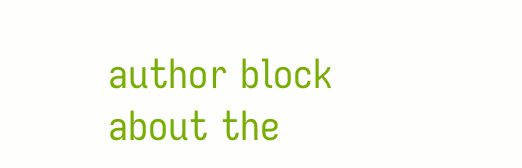author block about the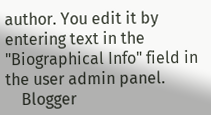author. You edit it by entering text in the "Biographical Info" field in the user admin panel.
    Blogger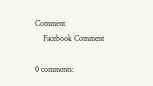Comment
    Facebook Comment

0 comments: